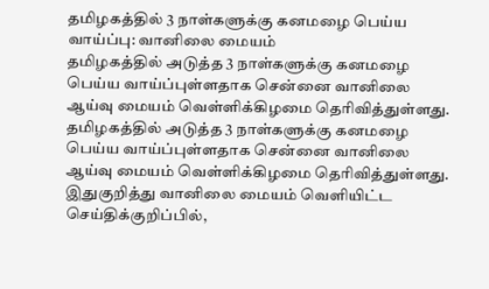தமிழகத்தில் 3 நாள்களுக்கு கனமழை பெய்ய வாய்ப்பு: வானிலை மையம்
தமிழகத்தில் அடுத்த 3 நாள்களுக்கு கனமழை பெய்ய வாய்ப்புள்ளதாக சென்னை வானிலை ஆய்வு மையம் வெள்ளிக்கிழமை தெரிவித்துள்ளது.
தமிழகத்தில் அடுத்த 3 நாள்களுக்கு கனமழை பெய்ய வாய்ப்புள்ளதாக சென்னை வானிலை ஆய்வு மையம் வெள்ளிக்கிழமை தெரிவித்துள்ளது.
இதுகுறித்து வானிலை மையம் வெளியிட்ட செய்திக்குறிப்பில்,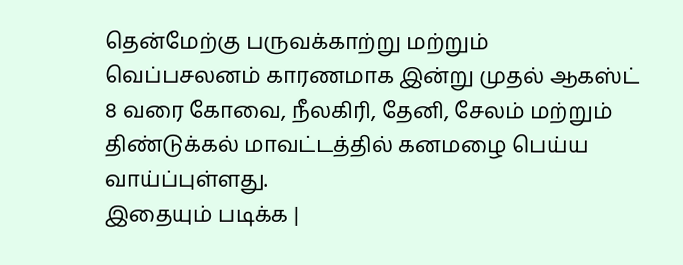தென்மேற்கு பருவக்காற்று மற்றும் வெப்பசலனம் காரணமாக இன்று முதல் ஆகஸ்ட் 8 வரை கோவை, நீலகிரி, தேனி, சேலம் மற்றும் திண்டுக்கல் மாவட்டத்தில் கனமழை பெய்ய வாய்ப்புள்ளது.
இதையும் படிக்க |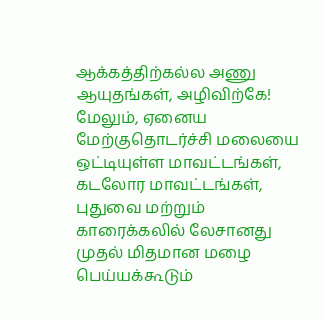ஆக்கத்திற்கல்ல அணு ஆயுதங்கள், அழிவிற்கே!
மேலும், ஏனைய மேற்குதொடர்ச்சி மலையை ஒட்டியுள்ள மாவட்டங்கள், கடலோர மாவட்டங்கள், புதுவை மற்றும் காரைக்கலில் லேசானது முதல் மிதமான மழை பெய்யக்கூடும்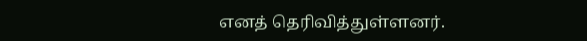எனத் தெரிவித்துள்ளனர்.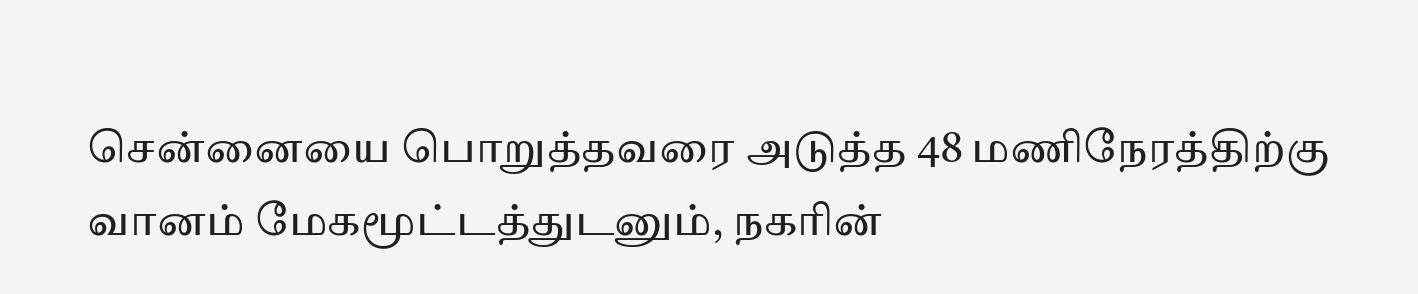சென்னையை பொறுத்தவரை அடுத்த 48 மணிநேரத்திற்கு வானம் மேகமூட்டத்துடனும், நகரின்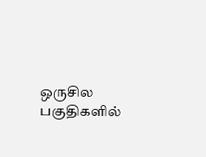ஒருசில பகுதிகளில்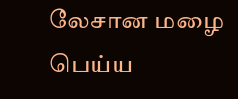லேசான மழை பெய்ய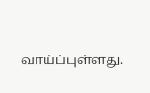வாய்ப்புள்ளது.